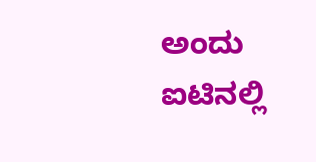ಅಂದು ಐಟಿನಲ್ಲಿ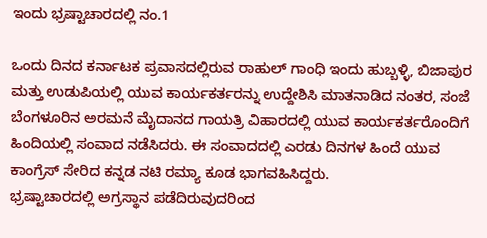ಇಂದು ಭ್ರಷ್ಟಾಚಾರದಲ್ಲಿ ನಂ.1

ಒಂದು ದಿನದ ಕರ್ನಾಟಕ ಪ್ರವಾಸದಲ್ಲಿರುವ ರಾಹುಲ್ ಗಾಂಧಿ ಇಂದು ಹುಬ್ಬಳ್ಳಿ, ಬಿಜಾಪುರ ಮತ್ತು ಉಡುಪಿಯಲ್ಲಿ ಯುವ ಕಾರ್ಯಕರ್ತರನ್ನು ಉದ್ದೇಶಿಸಿ ಮಾತನಾಡಿದ ನಂತರ, ಸಂಜೆ ಬೆಂಗಳೂರಿನ ಅರಮನೆ ಮೈದಾನದ ಗಾಯತ್ರಿ ವಿಹಾರದಲ್ಲಿ ಯುವ ಕಾರ್ಯಕರ್ತರೊಂದಿಗೆ ಹಿಂದಿಯಲ್ಲಿ ಸಂವಾದ ನಡೆಸಿದರು. ಈ ಸಂವಾದದಲ್ಲಿ ಎರಡು ದಿನಗಳ ಹಿಂದೆ ಯುವ ಕಾಂಗ್ರೆಸ್ ಸೇರಿದ ಕನ್ನಡ ನಟಿ ರಮ್ಯಾ ಕೂಡ ಭಾಗವಹಿಸಿದ್ದರು.
ಭ್ರಷ್ಟಾಚಾರದಲ್ಲಿ ಅಗ್ರಸ್ಥಾನ ಪಡೆದಿರುವುದರಿಂದ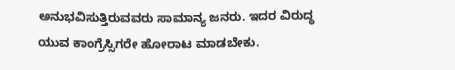ಅನುಭವಿಸುತ್ತಿರುವವರು ಸಾಮಾನ್ಯ ಜನರು. ಇದರ ವಿರುದ್ಧ ಯುವ ಕಾಂಗ್ರೆಸ್ಸಿಗರೇ ಹೋರಾಟ ಮಾಡಬೇಕು.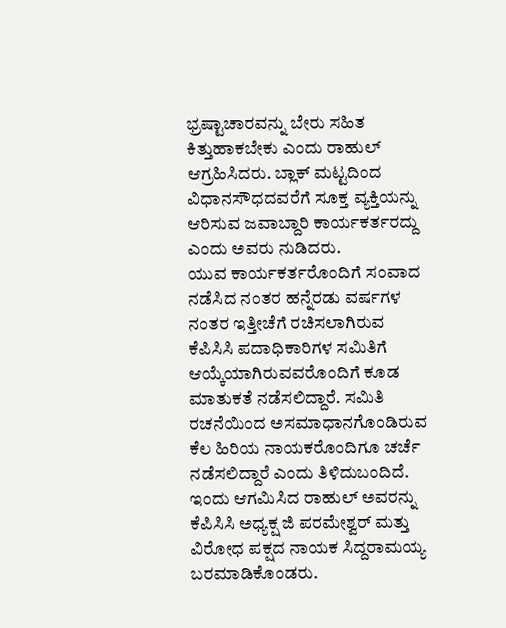ಭ್ರಷ್ಟಾಚಾರವನ್ನು ಬೇರು ಸಹಿತ ಕಿತ್ತುಹಾಕಬೇಕು ಎಂದು ರಾಹುಲ್ ಆಗ್ರಹಿಸಿದರು. ಬ್ಲಾಕ್ ಮಟ್ಟದಿಂದ ವಿಧಾನಸೌಧದವರೆಗೆ ಸೂಕ್ತ ವ್ಯಕ್ತಿಯನ್ನು ಆರಿಸುವ ಜವಾಬ್ದಾರಿ ಕಾರ್ಯಕರ್ತರದ್ದು ಎಂದು ಅವರು ನುಡಿದರು.
ಯುವ ಕಾರ್ಯಕರ್ತರೊಂದಿಗೆ ಸಂವಾದ ನಡೆಸಿದ ನಂತರ ಹನ್ನೆರಡು ವರ್ಷಗಳ ನಂತರ ಇತ್ತೀಚೆಗೆ ರಚಿಸಲಾಗಿರುವ ಕೆಪಿಸಿಸಿ ಪದಾಧಿಕಾರಿಗಳ ಸಮಿತಿಗೆ ಆಯ್ಕೆಯಾಗಿರುವವರೊಂದಿಗೆ ಕೂಡ ಮಾತುಕತೆ ನಡೆಸಲಿದ್ದಾರೆ. ಸಮಿತಿ ರಚನೆಯಿಂದ ಅಸಮಾಧಾನಗೊಂಡಿರುವ ಕೆಲ ಹಿರಿಯ ನಾಯಕರೊಂದಿಗೂ ಚರ್ಚೆ ನಡೆಸಲಿದ್ದಾರೆ ಎಂದು ತಿಳಿದುಬಂದಿದೆ. ಇಂದು ಆಗಮಿಸಿದ ರಾಹುಲ್ ಅವರನ್ನು ಕೆಪಿಸಿಸಿ ಅಧ್ಯಕ್ಷ ಜಿ ಪರಮೇಶ್ವರ್ ಮತ್ತು ವಿರೋಧ ಪಕ್ಷದ ನಾಯಕ ಸಿದ್ದರಾಮಯ್ಯ ಬರಮಾಡಿಕೊಂಡರು.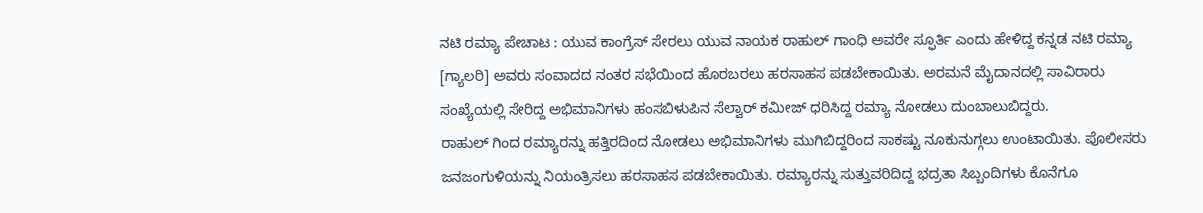ನಟಿ ರಮ್ಯಾ ಪೇಚಾಟ : ಯುವ ಕಾಂಗ್ರೆಸ್ ಸೇರಲು ಯುವ ನಾಯಕ ರಾಹುಲ್ ಗಾಂಧಿ ಅವರೇ ಸ್ಫೂರ್ತಿ ಎಂದು ಹೇಳಿದ್ದ ಕನ್ನಡ ನಟಿ ರಮ್ಯಾ [ಗ್ಯಾಲರಿ] ಅವರು ಸಂವಾದದ ನಂತರ ಸಭೆಯಿಂದ ಹೊರಬರಲು ಹರಸಾಹಸ ಪಡಬೇಕಾಯಿತು. ಅರಮನೆ ಮೈದಾನದಲ್ಲಿ ಸಾವಿರಾರು ಸಂಖ್ಯೆಯಲ್ಲಿ ಸೇರಿದ್ದ ಅಭಿಮಾನಿಗಳು ಹಂಸಬಿಳುಪಿನ ಸೆಲ್ವಾರ್ ಕಮೀಜ್ ಧರಿಸಿದ್ದ ರಮ್ಯಾ ನೋಡಲು ದುಂಬಾಲುಬಿದ್ದರು.
ರಾಹುಲ್ ಗಿಂದ ರಮ್ಯಾರನ್ನು ಹತ್ತಿರದಿಂದ ನೋಡಲು ಅಭಿಮಾನಿಗಳು ಮುಗಿಬಿದ್ದರಿಂದ ಸಾಕಷ್ಟು ನೂಕುನುಗ್ಗಲು ಉಂಟಾಯಿತು. ಪೊಲೀಸರು ಜನಜಂಗುಳಿಯನ್ನು ನಿಯಂತ್ರಿಸಲು ಹರಸಾಹಸ ಪಡಬೇಕಾಯಿತು. ರಮ್ಯಾರನ್ನು ಸುತ್ತುವರಿದಿದ್ದ ಭದ್ರತಾ ಸಿಬ್ಬಂದಿಗಳು ಕೊನೆಗೂ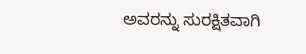ಅವರನ್ನು ಸುರಕ್ಷಿತವಾಗಿ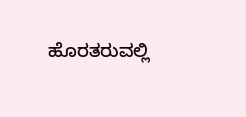ಹೊರತರುವಲ್ಲಿ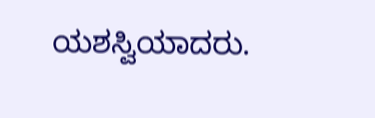ಯಶಸ್ವಿಯಾದರು.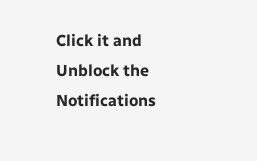Click it and Unblock the Notifications